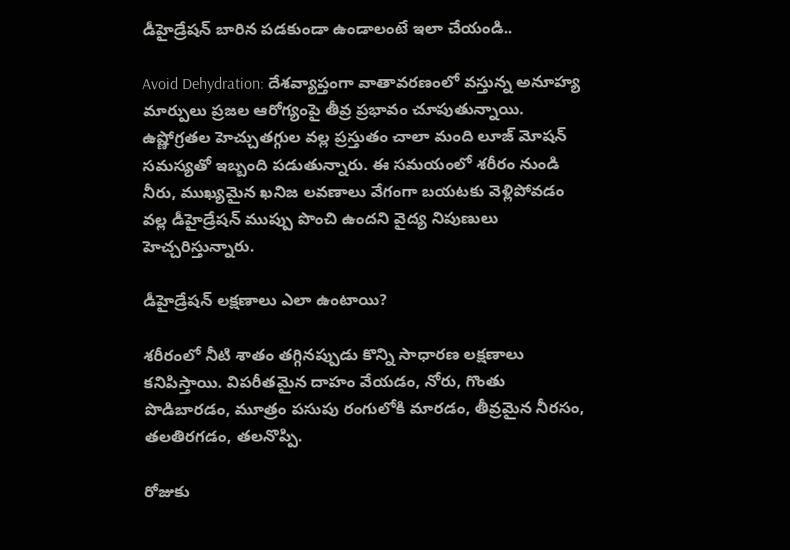డీహైడ్రేషన్ బారిన పడకుండా ఉండాలంటే ఇలా చేయండి..

Avoid Dehydration: దేశవ్యాప్తంగా వాతావరణంలో వస్తున్న అనూహ్య మార్పులు ప్రజల ఆరోగ్యంపై తీవ్ర ప్రభావం చూపుతున్నాయి. ఉష్ణోగ్రతల హెచ్చుతగ్గుల వల్ల ప్రస్తుతం చాలా మంది లూజ్ మోషన్ సమస్యతో ఇబ్బంది పడుతున్నారు. ఈ సమయంలో శరీరం నుండి నీరు, ముఖ్యమైన ఖనిజ లవణాలు వేగంగా బయటకు వెళ్లిపోవడం వల్ల డీహైడ్రేషన్ ముప్పు పొంచి ఉందని వైద్య నిపుణులు హెచ్చరిస్తున్నారు.

డీహైడ్రేషన్ లక్షణాలు ఎలా ఉంటాయి?

శరీరంలో నీటి శాతం తగ్గినప్పుడు కొన్ని సాధారణ లక్షణాలు కనిపిస్తాయి. విపరీతమైన దాహం వేయడం, నోరు, గొంతు పొడిబారడం, మూత్రం పసుపు రంగులోకి మారడం, తీవ్రమైన నీరసం, తలతిరగడం, తలనొప్పి.

రోజుకు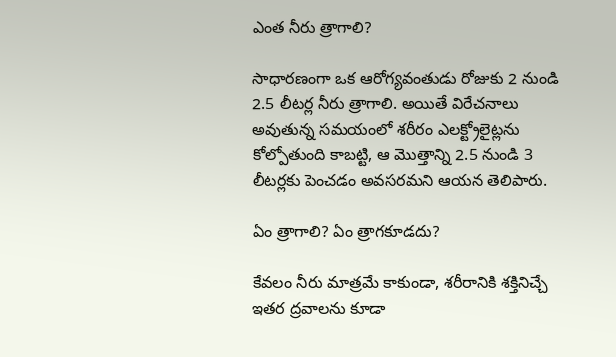ఎంత నీరు త్రాగాలి?

సాధారణంగా ఒక ఆరోగ్యవంతుడు రోజుకు 2 నుండి 2.5 లీటర్ల నీరు త్రాగాలి. అయితే విరేచనాలు అవుతున్న సమయంలో శరీరం ఎలక్ట్రోలైట్లను కోల్పోతుంది కాబట్టి, ఆ మొత్తాన్ని 2.5 నుండి 3 లీటర్లకు పెంచడం అవసరమని ఆయన తెలిపారు.

ఏం త్రాగాలి? ఏం త్రాగకూడదు?

కేవలం నీరు మాత్రమే కాకుండా, శరీరానికి శక్తినిచ్చే ఇతర ద్రవాలను కూడా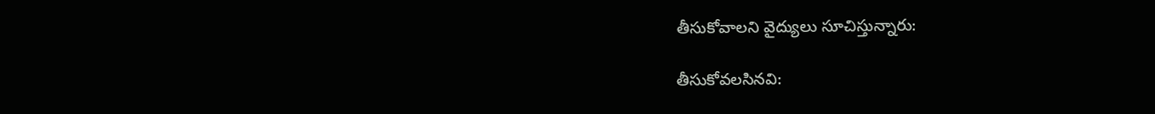తీసుకోవాలని వైద్యులు సూచిస్తున్నారు:

తీసుకోవలసినవి: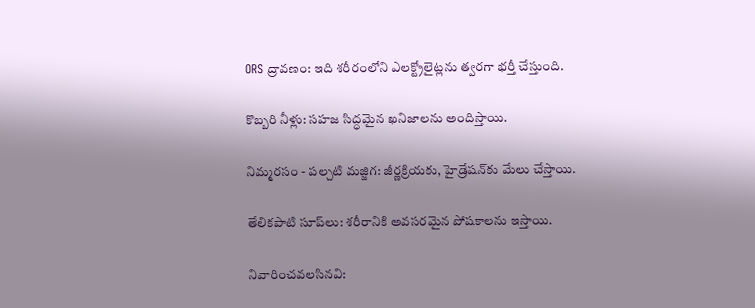ORS ద్రావణం: ఇది శరీరంలోని ఎలక్ట్రోలైట్లను త్వరగా భర్తీ చేస్తుంది.

కొబ్బరి నీళ్లు: సహజ సిద్ధమైన ఖనిజాలను అందిస్తాయి.

నిమ్మరసం - పల్చటి మజ్జిగ: జీర్ణక్రియకు, హైడ్రేషన్‌కు మేలు చేస్తాయి.

తేలికపాటి సూప్‌లు: శరీరానికి అవసరమైన పోషకాలను ఇస్తాయి.

నివారించవలసినవి: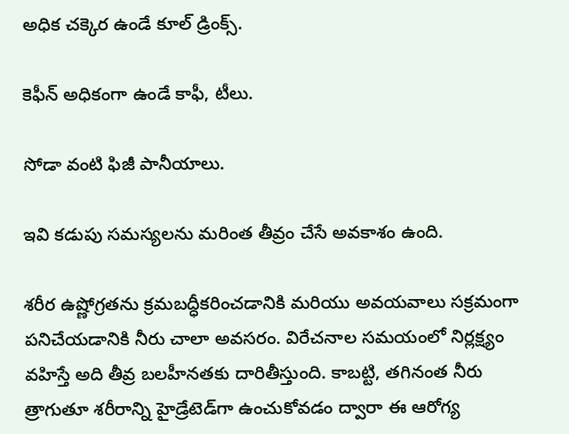అధిక చక్కెర ఉండే కూల్ డ్రింక్స్.

కెఫీన్ అధికంగా ఉండే కాఫీ, టీలు.

సోడా వంటి ఫిజీ పానీయాలు.

ఇవి కడుపు సమస్యలను మరింత తీవ్రం చేసే అవకాశం ఉంది.

శరీర ఉష్ణోగ్రతను క్రమబద్ధీకరించడానికి మరియు అవయవాలు సక్రమంగా పనిచేయడానికి నీరు చాలా అవసరం. విరేచనాల సమయంలో నిర్లక్ష్యం వహిస్తే అది తీవ్ర బలహీనతకు దారితీస్తుంది. కాబట్టి, తగినంత నీరు త్రాగుతూ శరీరాన్ని హైడ్రేటెడ్‌గా ఉంచుకోవడం ద్వారా ఈ ఆరోగ్య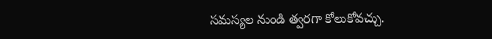సమస్యల నుండి త్వరగా కోలుకోవచ్చు.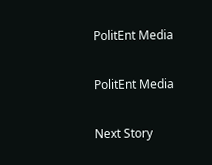PolitEnt Media

PolitEnt Media

Next Story